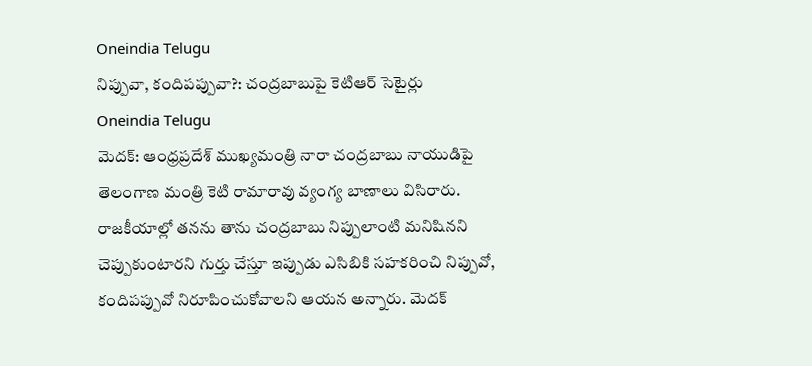Oneindia Telugu
నిప్పువా, కందిపప్పువా?: చంద్రబాబుపై కెటిఆర్ సెటైర్లు
Oneindia Telugu
మెదక్: ఆంధ్రప్రదేశ్ ముఖ్యమంత్రి నారా చంద్రబాబు నాయుడిపై తెలంగాణ మంత్రి కెటి రామారావు వ్యంగ్య బాణాలు విసిరారు. రాజకీయాల్లో తనను తాను చంద్రబాబు నిప్పులాంటి మనిషినని చెప్పుకుంటారని గుర్తు చేస్తూ ఇప్పుడు ఎసిబికి సహకరించి నిప్పువో, కందిపప్పువో నిరూపించుకోవాలని ఆయన అన్నారు. మెదక్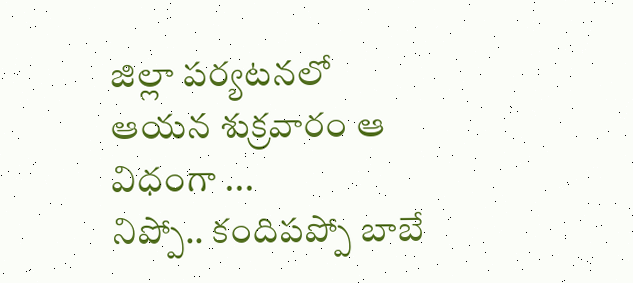జిల్లా పర్యటనలో ఆయన శుక్రవారం ఆ విధంగా ...
నిప్పో.. కందిపప్పో బాబే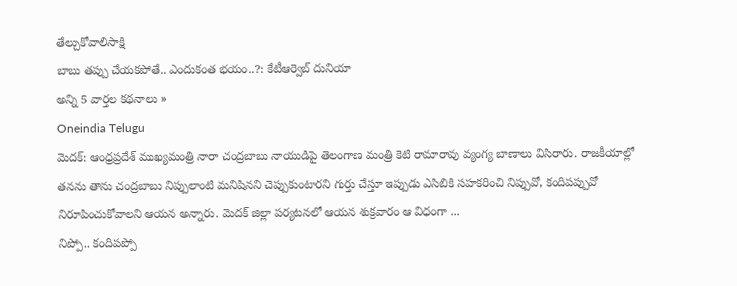తేల్చుకోవాలిసాక్షి
బాబు తప్పు చేయకపోతే.. ఎందుకంత భయం..?: కేటీఆర్వెబ్ దునియా
అన్ని 5 వార్తల కథనాలు »
Oneindia Telugu
మెదక్: ఆంధ్రప్రదేశ్ ముఖ్యమంత్రి నారా చంద్రబాబు నాయుడిపై తెలంగాణ మంత్రి కెటి రామారావు వ్యంగ్య బాణాలు విసిరారు. రాజకీయాల్లో తనను తాను చంద్రబాబు నిప్పులాంటి మనిషినని చెప్పుకుంటారని గుర్తు చేస్తూ ఇప్పుడు ఎసిబికి సహకరించి నిప్పువో, కందిపప్పువో నిరూపించుకోవాలని ఆయన అన్నారు. మెదక్ జిల్లా పర్యటనలో ఆయన శుక్రవారం ఆ విధంగా ...
నిప్పో.. కందిపప్పో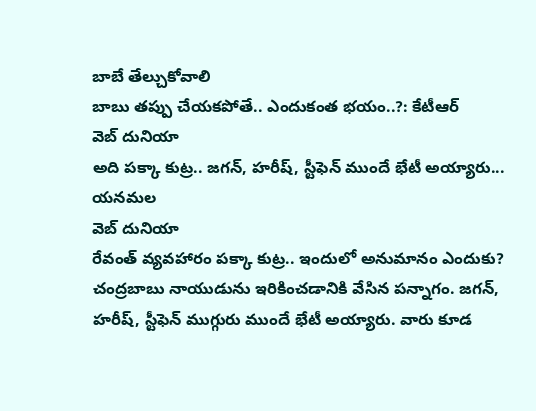బాబే తేల్చుకోవాలి
బాబు తప్పు చేయకపోతే.. ఎందుకంత భయం..?: కేటీఆర్
వెబ్ దునియా
అది పక్కా కుట్ర.. జగన్, హరీష్, స్టీఫెన్ ముందే భేటీ అయ్యారు... యనమల
వెబ్ దునియా
రేవంత్ వ్యవహారం పక్కా కుట్ర.. ఇందులో అనుమానం ఎందుకు? చంద్రబాబు నాయుడును ఇరికించడానికి వేసిన పన్నాగం. జగన్, హరీష్, స్టీఫెన్ ముగ్గురు ముందే భేటీ అయ్యారు. వారు కూడ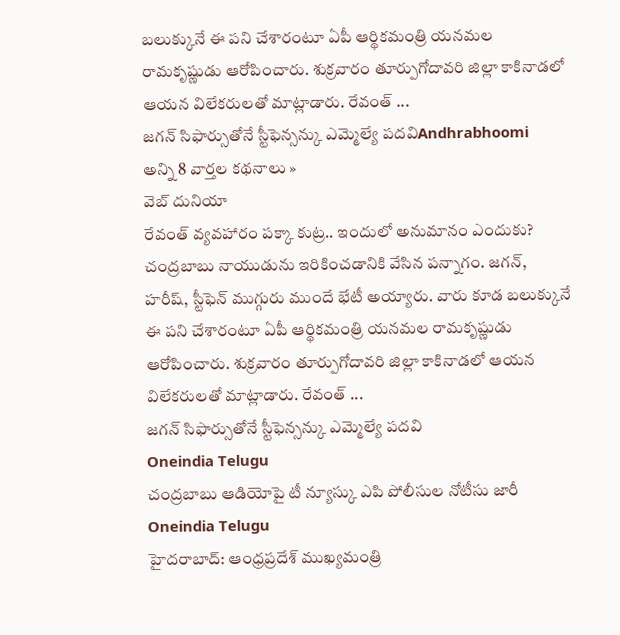బలుక్కునే ఈ పని చేశారంటూ ఏపీ ఆర్థికమంత్రి యనమల రామకృష్ణుడు ఆరోపించారు. శుక్రవారం తూర్పుగోదావరి జిల్లా కాకినాడలో ఆయన విలేకరులతో మాట్లాడారు. రేవంత్ ...
జగన్ సిఫార్సుతోనే స్టీఫెన్సన్కు ఎమ్మెల్యే పదవిAndhrabhoomi
అన్ని 8 వార్తల కథనాలు »
వెబ్ దునియా
రేవంత్ వ్యవహారం పక్కా కుట్ర.. ఇందులో అనుమానం ఎందుకు? చంద్రబాబు నాయుడును ఇరికించడానికి వేసిన పన్నాగం. జగన్, హరీష్, స్టీఫెన్ ముగ్గురు ముందే భేటీ అయ్యారు. వారు కూడ బలుక్కునే ఈ పని చేశారంటూ ఏపీ ఆర్థికమంత్రి యనమల రామకృష్ణుడు ఆరోపించారు. శుక్రవారం తూర్పుగోదావరి జిల్లా కాకినాడలో ఆయన విలేకరులతో మాట్లాడారు. రేవంత్ ...
జగన్ సిఫార్సుతోనే స్టీఫెన్సన్కు ఎమ్మెల్యే పదవి
Oneindia Telugu
చంద్రబాబు ఆడియోపై టీ న్యూస్కు ఎపి పోలీసుల నోటీసు జారీ
Oneindia Telugu
హైదరాబాద్: ఆంధ్రప్రదేశ్ ముఖ్యమంత్రి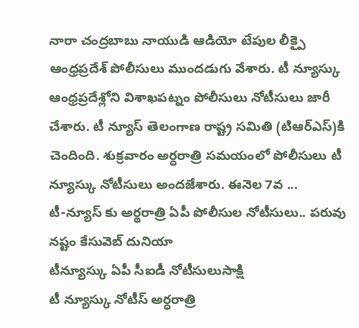నారా చంద్రబాబు నాయుడి ఆడియో టేపుల లీక్పై ఆంధ్రప్రదేశ్ పోలీసులు ముందడుగు వేశారు. టీ న్యూస్కు ఆంధ్రప్రదేశ్లోని విశాఖపట్నం పోలీసులు నోటీసులు జారీ చేశారు. టీ న్యూస్ తెలంగాణ రాష్ట్ర సమితి (టిఆర్ఎస్)కి చెందింది. శుక్రవారం అర్ధరాత్రి సమయంలో పోలీసులు టీ న్యూస్కు నోటీసులు అందజేశారు. ఈనెల 7వ ...
టీ-న్యూస్ కు అర్థరాత్రి ఏపీ పోలీసుల నోటీసులు.. పరువు నష్టం కేసువెబ్ దునియా
టీన్యూస్కు ఏపీ సీఐడీ నోటీసులుసాక్షి
టీ న్యూస్కు నోటీస్ అర్ధరాత్రి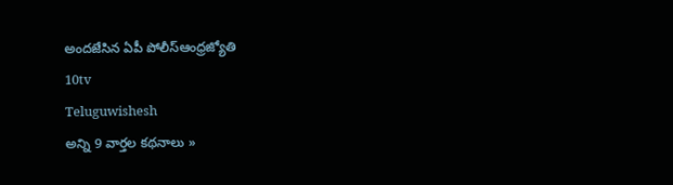అందజేసిన ఏపీ పోలీస్ఆంధ్రజ్యోతి
10tv
Teluguwishesh
అన్ని 9 వార్తల కథనాలు »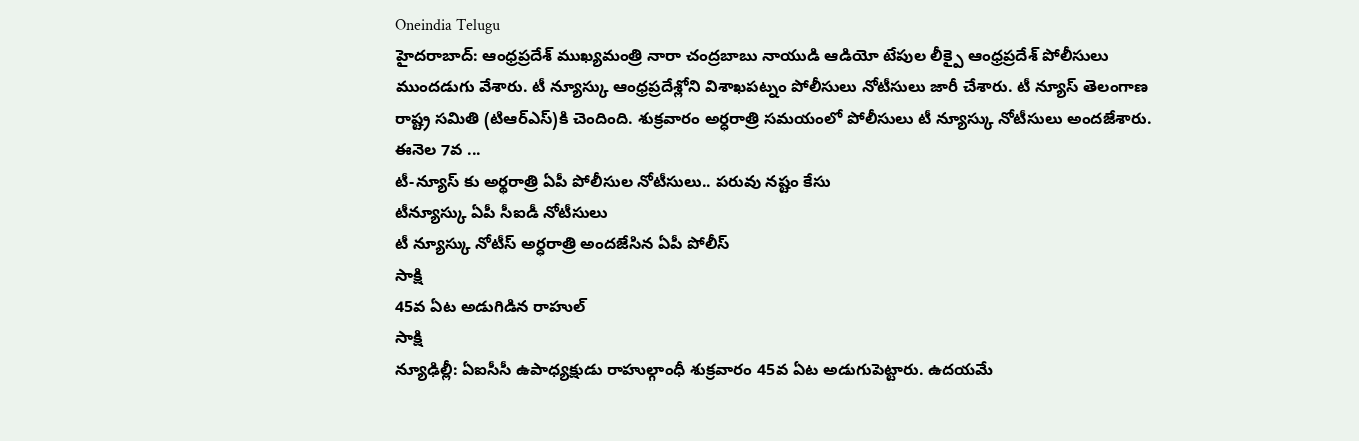Oneindia Telugu
హైదరాబాద్: ఆంధ్రప్రదేశ్ ముఖ్యమంత్రి నారా చంద్రబాబు నాయుడి ఆడియో టేపుల లీక్పై ఆంధ్రప్రదేశ్ పోలీసులు ముందడుగు వేశారు. టీ న్యూస్కు ఆంధ్రప్రదేశ్లోని విశాఖపట్నం పోలీసులు నోటీసులు జారీ చేశారు. టీ న్యూస్ తెలంగాణ రాష్ట్ర సమితి (టిఆర్ఎస్)కి చెందింది. శుక్రవారం అర్ధరాత్రి సమయంలో పోలీసులు టీ న్యూస్కు నోటీసులు అందజేశారు. ఈనెల 7వ ...
టీ-న్యూస్ కు అర్థరాత్రి ఏపీ పోలీసుల నోటీసులు.. పరువు నష్టం కేసు
టీన్యూస్కు ఏపీ సీఐడీ నోటీసులు
టీ న్యూస్కు నోటీస్ అర్ధరాత్రి అందజేసిన ఏపీ పోలీస్
సాక్షి
45వ ఏట అడుగిడిన రాహుల్
సాక్షి
న్యూఢిల్లీ: ఏఐసీసీ ఉపాధ్యక్షుడు రాహుల్గాంధీ శుక్రవారం 45వ ఏట అడుగుపెట్టారు. ఉదయమే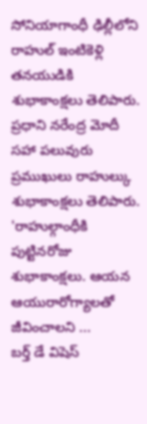సోనియాగాంధీ ఢిల్లీలోని రాహుల్ ఇంటికెళ్లి తనయుడికి శుభాకాంక్షలు తెలిపారు. ప్రధాని నరేంద్ర మోదీ సహా పలువురు ప్రముఖులు రాహుల్కు శుభాకాంక్షలు తెలిపారు. 'రాహుల్గాంధీకి పుట్టినరోజు శుభాకాంక్షలు. ఆయన ఆయురారోగ్యాలతో జీవించాలని ...
బర్త్ డే విషెస్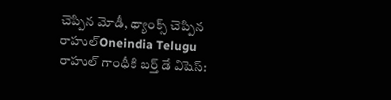చెప్పిన మోడీ, థ్యాంక్స్ చెప్పిన రాహుల్Oneindia Telugu
రాహుల్ గాంధీకి బర్త్ డే విషెస్: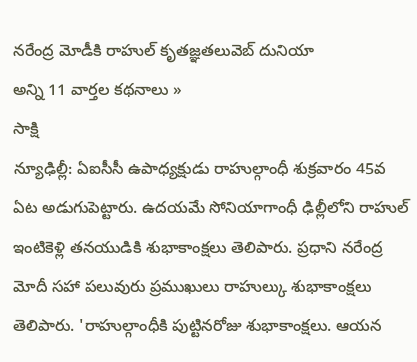నరేంద్ర మోడీకి రాహుల్ కృతజ్ఞతలువెబ్ దునియా
అన్ని 11 వార్తల కథనాలు »
సాక్షి
న్యూఢిల్లీ: ఏఐసీసీ ఉపాధ్యక్షుడు రాహుల్గాంధీ శుక్రవారం 45వ ఏట అడుగుపెట్టారు. ఉదయమే సోనియాగాంధీ ఢిల్లీలోని రాహుల్ ఇంటికెళ్లి తనయుడికి శుభాకాంక్షలు తెలిపారు. ప్రధాని నరేంద్ర మోదీ సహా పలువురు ప్రముఖులు రాహుల్కు శుభాకాంక్షలు తెలిపారు. 'రాహుల్గాంధీకి పుట్టినరోజు శుభాకాంక్షలు. ఆయన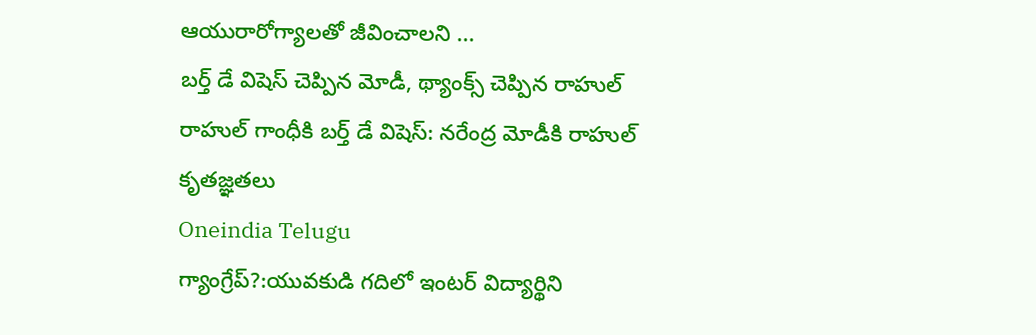ఆయురారోగ్యాలతో జీవించాలని ...
బర్త్ డే విషెస్ చెప్పిన మోడీ, థ్యాంక్స్ చెప్పిన రాహుల్
రాహుల్ గాంధీకి బర్త్ డే విషెస్: నరేంద్ర మోడీకి రాహుల్ కృతజ్ఞతలు
Oneindia Telugu
గ్యాంగ్రేప్?:యువకుడి గదిలో ఇంటర్ విద్యార్థిని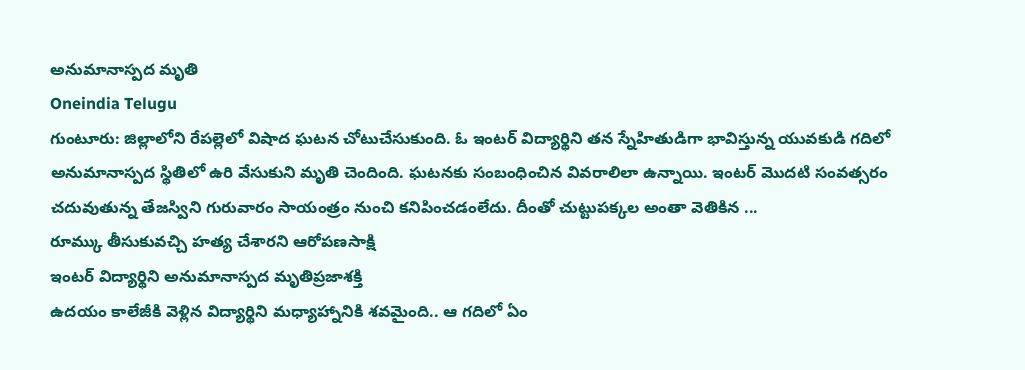అనుమానాస్పద మృతి
Oneindia Telugu
గుంటూరు: జిల్లాలోని రేపల్లెలో విషాద ఘటన చోటుచేసుకుంది. ఓ ఇంటర్ విద్యార్థిని తన స్నేహితుడిగా భావిస్తున్న యువకుడి గదిలో అనుమానాస్పద స్థితిలో ఉరి వేసుకుని మృతి చెందింది. ఘటనకు సంబంధించిన వివరాలిలా ఉన్నాయి. ఇంటర్ మొదటి సంవత్సరం చదువుతున్న తేజస్విని గురువారం సాయంత్రం నుంచి కనిపించడంలేదు. దీంతో చుట్టుపక్కల అంతా వెతికిన ...
రూమ్కు తీసుకువచ్చి హత్య చేశారని ఆరోపణసాక్షి
ఇంటర్ విద్యార్థిని అనుమానాస్పద మృతిప్రజాశక్తి
ఉదయం కాలేజీకి వెళ్లిన విద్యార్థిని మధ్యాహ్నానికి శవమైంది.. ఆ గదిలో ఏం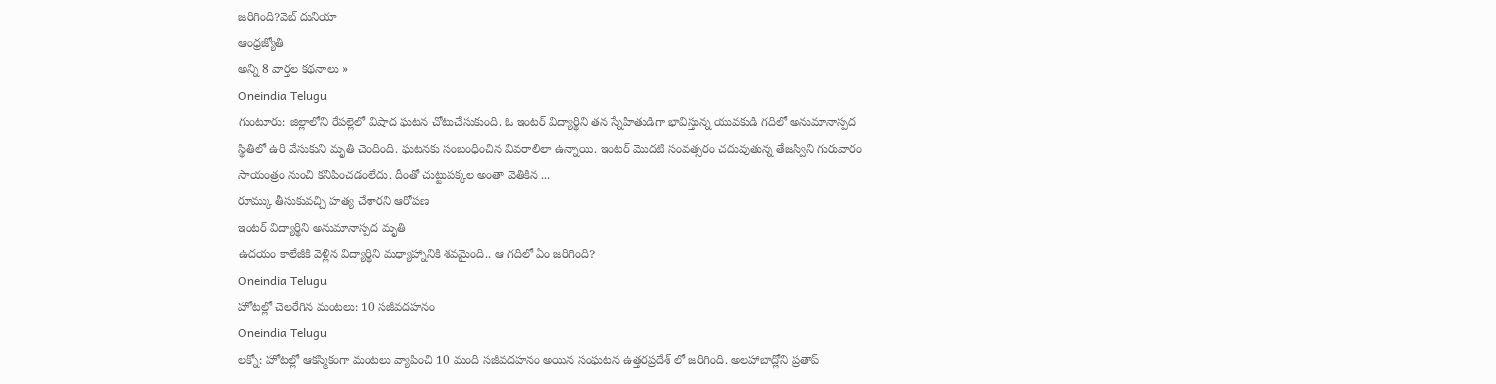జరిగింది?వెబ్ దునియా
ఆంధ్రజ్యోతి
అన్ని 8 వార్తల కథనాలు »
Oneindia Telugu
గుంటూరు: జిల్లాలోని రేపల్లెలో విషాద ఘటన చోటుచేసుకుంది. ఓ ఇంటర్ విద్యార్థిని తన స్నేహితుడిగా భావిస్తున్న యువకుడి గదిలో అనుమానాస్పద స్థితిలో ఉరి వేసుకుని మృతి చెందింది. ఘటనకు సంబంధించిన వివరాలిలా ఉన్నాయి. ఇంటర్ మొదటి సంవత్సరం చదువుతున్న తేజస్విని గురువారం సాయంత్రం నుంచి కనిపించడంలేదు. దీంతో చుట్టుపక్కల అంతా వెతికిన ...
రూమ్కు తీసుకువచ్చి హత్య చేశారని ఆరోపణ
ఇంటర్ విద్యార్థిని అనుమానాస్పద మృతి
ఉదయం కాలేజీకి వెళ్లిన విద్యార్థిని మధ్యాహ్నానికి శవమైంది.. ఆ గదిలో ఏం జరిగింది?
Oneindia Telugu
హోటల్లో చెలరేగిన మంటలు: 10 సజీవదహనం
Oneindia Telugu
లక్నో: హోటల్లో ఆకస్మికంగా మంటలు వ్యాపించి 10 మంది సజీవదహనం అయిన సంఘటన ఉత్తరప్రదేశ్ లో జరిగింది. అలహాబాద్లోని ప్రతాప్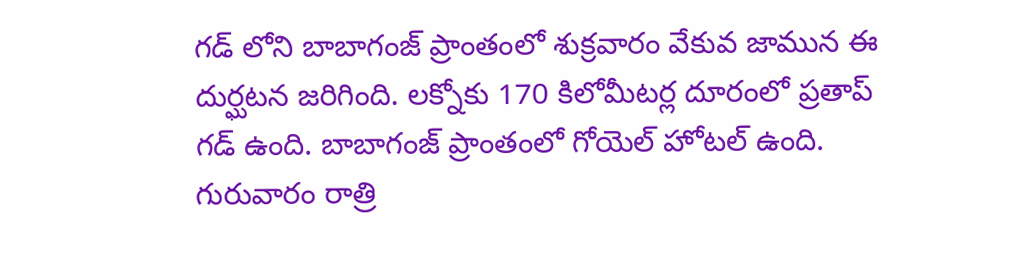గడ్ లోని బాబాగంజ్ ప్రాంతంలో శుక్రవారం వేకువ జామున ఈ దుర్ఘటన జరిగింది. లక్నోకు 170 కిలోమీటర్ల దూరంలో ప్రతాప్ గడ్ ఉంది. బాబాగంజ్ ప్రాంతంలో గోయెల్ హోటల్ ఉంది. గురువారం రాత్రి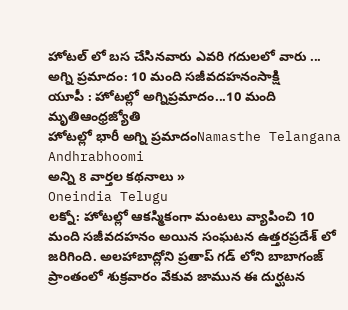హోటల్ లో బస చేసినవారు ఎవరి గదులలో వారు ...
అగ్ని ప్రమాదం: 10 మంది సజీవదహనంసాక్షి
యూపీ : హోటల్లో అగ్నిప్రమాదం...10 మంది మృతిఆంధ్రజ్యోతి
హోటల్లో భారీ అగ్ని ప్రమాదంNamasthe Telangana
Andhrabhoomi
అన్ని 8 వార్తల కథనాలు »
Oneindia Telugu
లక్నో: హోటల్లో ఆకస్మికంగా మంటలు వ్యాపించి 10 మంది సజీవదహనం అయిన సంఘటన ఉత్తరప్రదేశ్ లో జరిగింది. అలహాబాద్లోని ప్రతాప్ గడ్ లోని బాబాగంజ్ ప్రాంతంలో శుక్రవారం వేకువ జామున ఈ దుర్ఘటన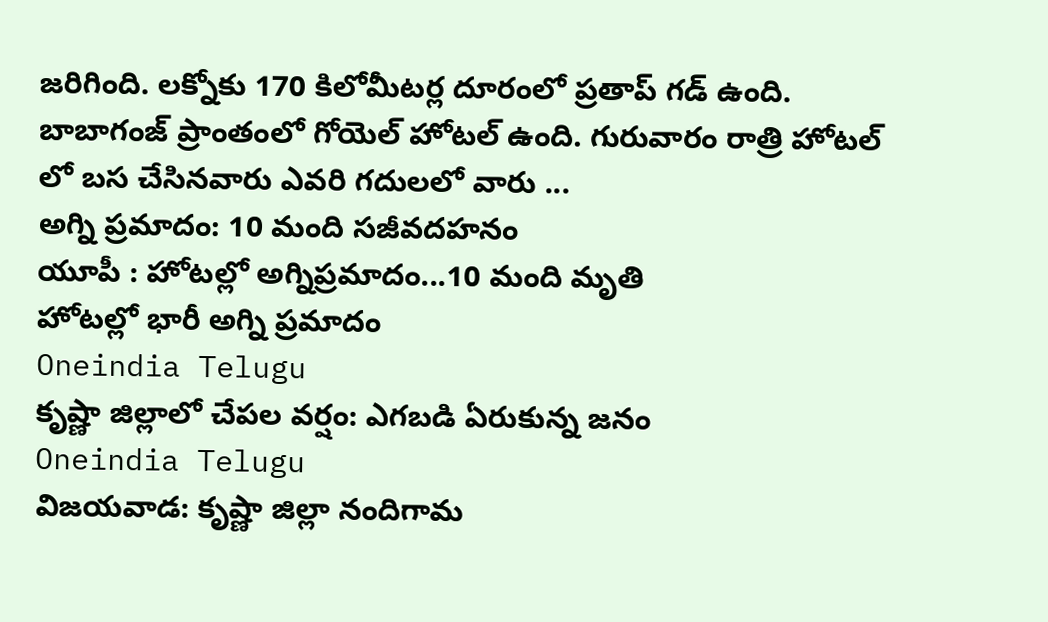జరిగింది. లక్నోకు 170 కిలోమీటర్ల దూరంలో ప్రతాప్ గడ్ ఉంది. బాబాగంజ్ ప్రాంతంలో గోయెల్ హోటల్ ఉంది. గురువారం రాత్రి హోటల్ లో బస చేసినవారు ఎవరి గదులలో వారు ...
అగ్ని ప్రమాదం: 10 మంది సజీవదహనం
యూపీ : హోటల్లో అగ్నిప్రమాదం...10 మంది మృతి
హోటల్లో భారీ అగ్ని ప్రమాదం
Oneindia Telugu
కృష్ణా జిల్లాలో చేపల వర్షం: ఎగబడి ఏరుకున్న జనం
Oneindia Telugu
విజయవాడ: కృష్ణా జిల్లా నందిగామ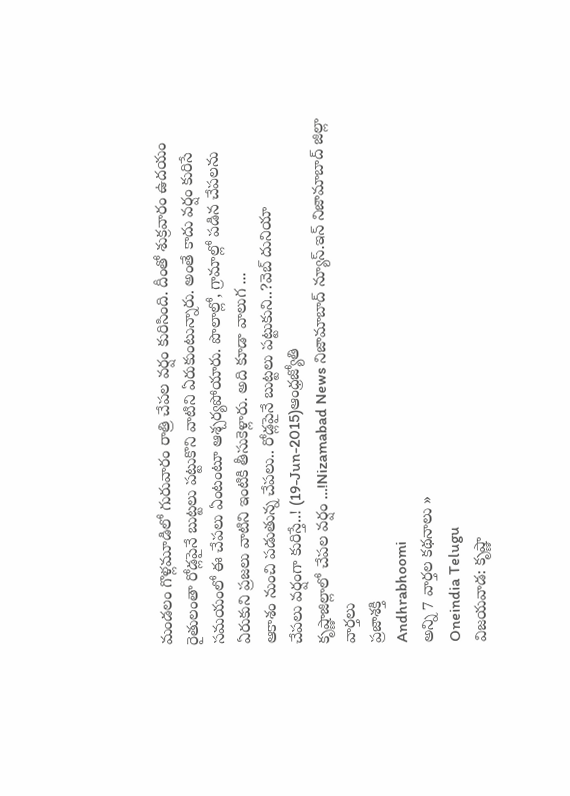మండలం గొళ్లమూడిలో గురువారం రాత్రి చేపల వర్షం కురిసింది. దీంతో శుక్రవారం ఉదయం రైతులంతా రోడ్లపైనే బుట్టలు పట్టుకొని వాటిని ఏరుకుంటున్నారు. అంతే కాదు వర్షం కురిసే సమయంలో ఈ చేపలు ఏంటంటూ ఆశ్చర్యపోయారు. పొలాల్లో, గ్రామాల్లో పడిన చేపలను ఏరుకుని ప్రజలు వాటిని ఇంటికి తీసుకెళ్లారు. అది కూడా వాలుగ ...
ఆకాశం నుంచి పడుతున్న చేపలు.. రోడ్లపైనే బుట్టలు పట్టుకుని..?వెబ్ దునియా
చేపలు వర్షంగా కురిస్తే..! (19-Jun-2015)ఆంధ్రజ్యోతి
కృష్ణాజిల్లాలో చేపల వర్షం …!Nizamabad News నిజామాబాద్ న్యూస్.ఇన్ నిజామాబాద్ జిల్లా వార్తలు
ప్రజాశక్తి
Andhrabhoomi
అన్ని 7 వార్తల కథనాలు »
Oneindia Telugu
విజయవాడ: కృష్ణా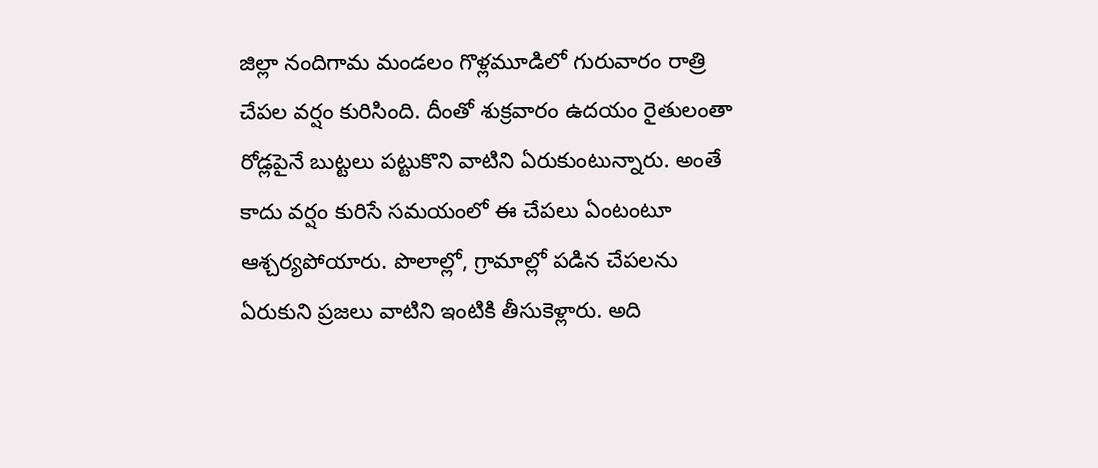జిల్లా నందిగామ మండలం గొళ్లమూడిలో గురువారం రాత్రి చేపల వర్షం కురిసింది. దీంతో శుక్రవారం ఉదయం రైతులంతా రోడ్లపైనే బుట్టలు పట్టుకొని వాటిని ఏరుకుంటున్నారు. అంతే కాదు వర్షం కురిసే సమయంలో ఈ చేపలు ఏంటంటూ ఆశ్చర్యపోయారు. పొలాల్లో, గ్రామాల్లో పడిన చేపలను ఏరుకుని ప్రజలు వాటిని ఇంటికి తీసుకెళ్లారు. అది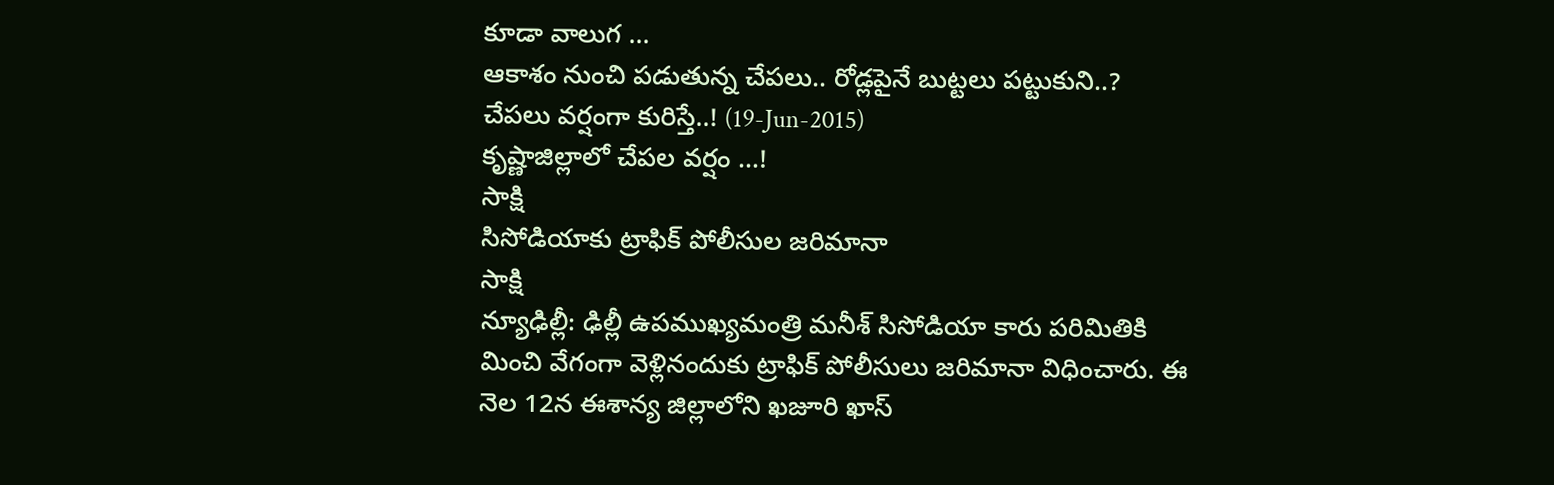కూడా వాలుగ ...
ఆకాశం నుంచి పడుతున్న చేపలు.. రోడ్లపైనే బుట్టలు పట్టుకుని..?
చేపలు వర్షంగా కురిస్తే..! (19-Jun-2015)
కృష్ణాజిల్లాలో చేపల వర్షం …!
సాక్షి
సిసోడియాకు ట్రాఫిక్ పోలీసుల జరిమానా
సాక్షి
న్యూఢిల్లీ: ఢిల్లీ ఉపముఖ్యమంత్రి మనీశ్ సిసోడియా కారు పరిమితికి మించి వేగంగా వెళ్లినందుకు ట్రాఫిక్ పోలీసులు జరిమానా విధించారు. ఈ నెల 12న ఈశాన్య జిల్లాలోని ఖజూరి ఖాస్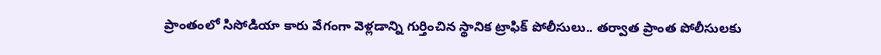ప్రాంతంలో సిసోడియా కారు వేగంగా వెళ్లడాన్ని గుర్తించిన స్థానిక ట్రాఫిక్ పోలీసులు.. తర్వాత ప్రాంత పోలీసులకు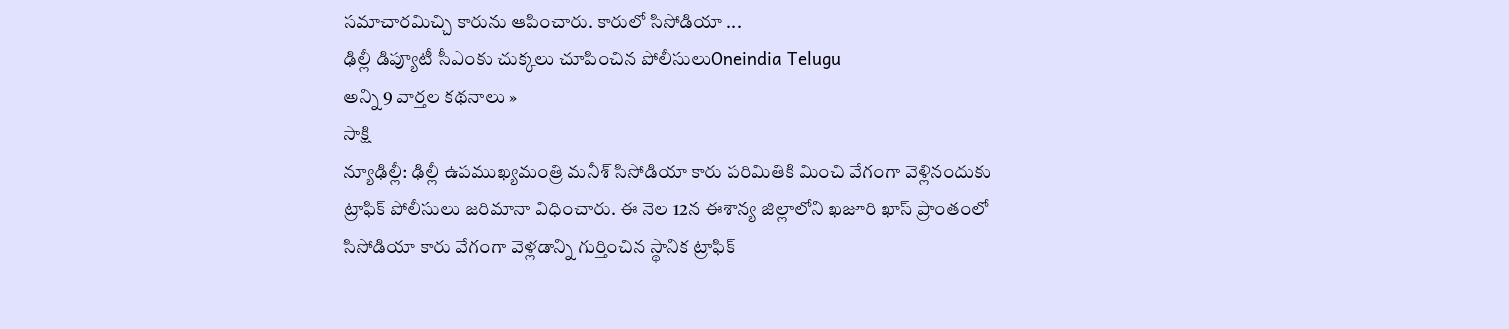సమాచారమిచ్చి కారును ఆపించారు. కారులో సిసోడియా ...
ఢిల్లీ డిప్యూటీ సీఎంకు చుక్కలు చూపించిన పోలీసులుOneindia Telugu
అన్ని 9 వార్తల కథనాలు »
సాక్షి
న్యూఢిల్లీ: ఢిల్లీ ఉపముఖ్యమంత్రి మనీశ్ సిసోడియా కారు పరిమితికి మించి వేగంగా వెళ్లినందుకు ట్రాఫిక్ పోలీసులు జరిమానా విధించారు. ఈ నెల 12న ఈశాన్య జిల్లాలోని ఖజూరి ఖాస్ ప్రాంతంలో సిసోడియా కారు వేగంగా వెళ్లడాన్ని గుర్తించిన స్థానిక ట్రాఫిక్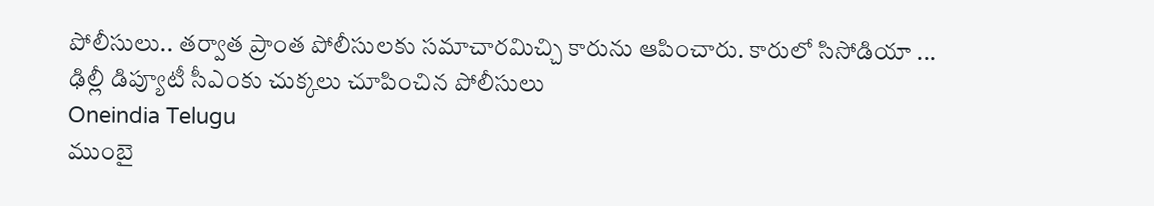పోలీసులు.. తర్వాత ప్రాంత పోలీసులకు సమాచారమిచ్చి కారును ఆపించారు. కారులో సిసోడియా ...
ఢిల్లీ డిప్యూటీ సీఎంకు చుక్కలు చూపించిన పోలీసులు
Oneindia Telugu
ముంబై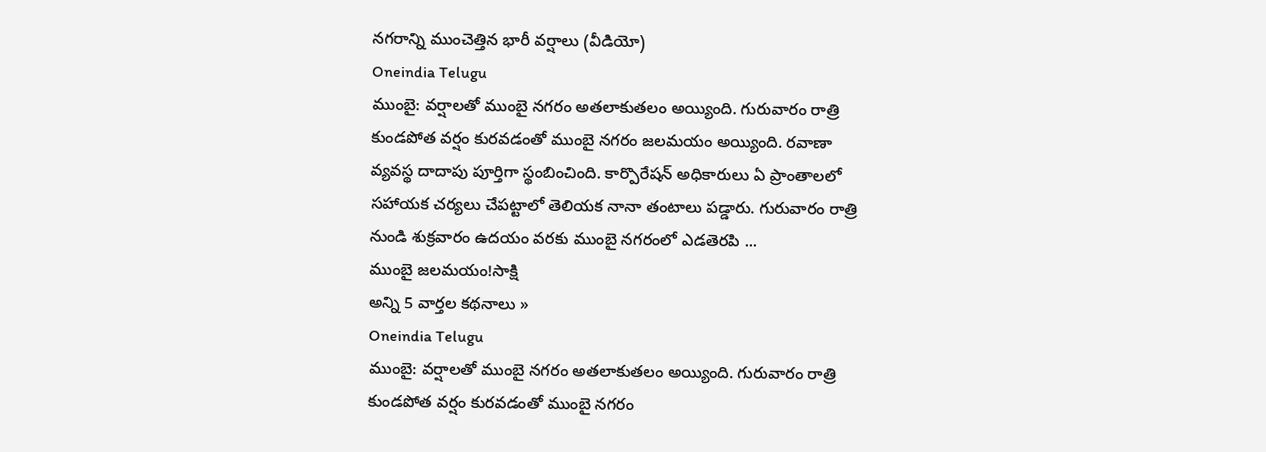నగరాన్ని ముంచెత్తిన భారీ వర్షాలు (వీడియో)
Oneindia Telugu
ముంబై: వర్షాలతో ముంబై నగరం అతలాకుతలం అయ్యింది. గురువారం రాత్రి కుండపోత వర్షం కురవడంతో ముంబై నగరం జలమయం అయ్యింది. రవాణా వ్యవస్థ దాదాపు పూర్తిగా స్థంబించింది. కార్పొరేషన్ అధికారులు ఏ ప్రాంతాలలో సహాయక చర్యలు చేపట్టాలో తెలియక నానా తంటాలు పడ్డారు. గురువారం రాత్రి నుండి శుక్రవారం ఉదయం వరకు ముంబై నగరంలో ఎడతెరపి ...
ముంబై జలమయం!సాక్షి
అన్ని 5 వార్తల కథనాలు »
Oneindia Telugu
ముంబై: వర్షాలతో ముంబై నగరం అతలాకుతలం అయ్యింది. గురువారం రాత్రి కుండపోత వర్షం కురవడంతో ముంబై నగరం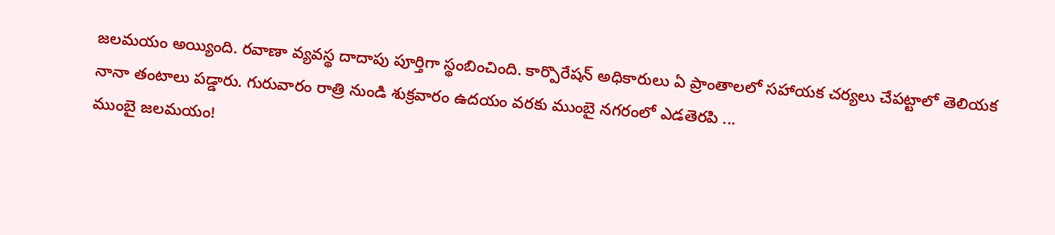జలమయం అయ్యింది. రవాణా వ్యవస్థ దాదాపు పూర్తిగా స్థంబించింది. కార్పొరేషన్ అధికారులు ఏ ప్రాంతాలలో సహాయక చర్యలు చేపట్టాలో తెలియక నానా తంటాలు పడ్డారు. గురువారం రాత్రి నుండి శుక్రవారం ఉదయం వరకు ముంబై నగరంలో ఎడతెరపి ...
ముంబై జలమయం!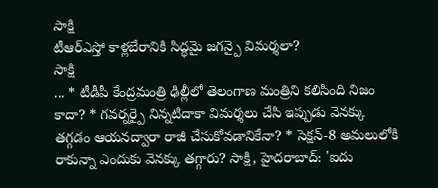సాక్షి
టీఆర్ఎస్తో కాళ్లబేరానికి సిద్ధమై జగన్పై విమర్శలా?
సాక్షి
... * టీడీపీ కేంద్రమంత్రి ఢిల్లీలో తెలంగాణ మంత్రిని కలిసింది నిజం కాదా? * గవర్నర్పై నిన్నటిదాకా విమర్శలు చేసి ఇప్పుడు వెనక్కు తగ్గడం ఆయనద్వారా రాజీ చేసుకోవడానికేనా? * సెక్షన్-8 అమలులోకి రాకున్నా ఎందుకు వెనక్కు తగ్గారు? సాక్షి, హైదరాబాద్: 'ఐదు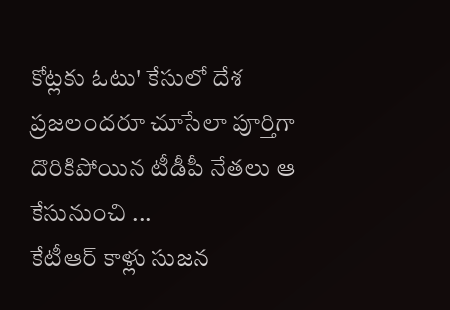కోట్లకు ఓటు' కేసులో దేశ ప్రజలందరూ చూసేలా పూర్తిగా దొరికిపోయిన టీడీపీ నేతలు ఆ కేసునుంచి ...
కేటీఆర్ కాళ్లు సుజన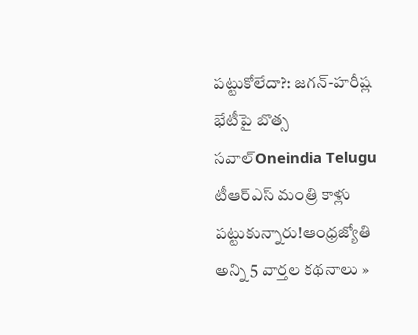పట్టుకోలేదా?: జగన్-హరీష్ల భేటీపై బొత్స సవాల్Oneindia Telugu
టీఆర్ఎస్ మంత్రి కాళ్లు పట్టుకున్నారు!ఆంధ్రజ్యోతి
అన్ని 5 వార్తల కథనాలు »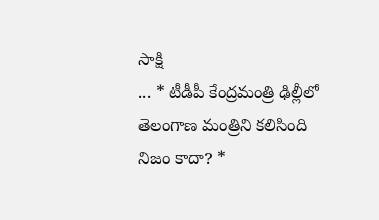సాక్షి
... * టీడీపీ కేంద్రమంత్రి ఢిల్లీలో తెలంగాణ మంత్రిని కలిసింది నిజం కాదా? *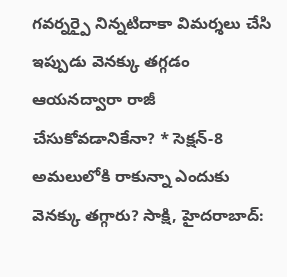గవర్నర్పై నిన్నటిదాకా విమర్శలు చేసి ఇప్పుడు వెనక్కు తగ్గడం ఆయనద్వారా రాజీ చేసుకోవడానికేనా? * సెక్షన్-8 అమలులోకి రాకున్నా ఎందుకు వెనక్కు తగ్గారు? సాక్షి, హైదరాబాద్: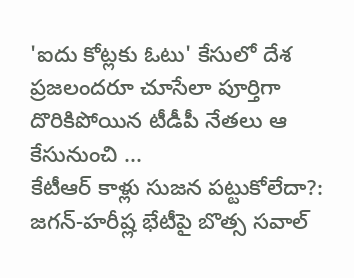'ఐదు కోట్లకు ఓటు' కేసులో దేశ ప్రజలందరూ చూసేలా పూర్తిగా దొరికిపోయిన టీడీపీ నేతలు ఆ కేసునుంచి ...
కేటీఆర్ కాళ్లు సుజన పట్టుకోలేదా?: జగన్-హరీష్ల భేటీపై బొత్స సవాల్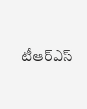టీఆర్ఎస్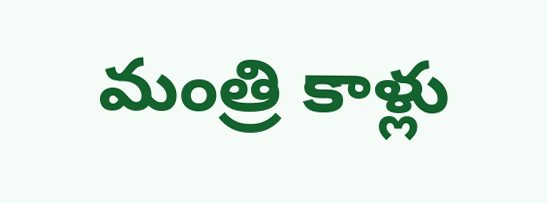మంత్రి కాళ్లు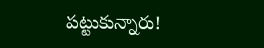పట్టుకున్నారు!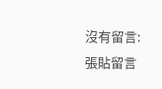沒有留言:
張貼留言